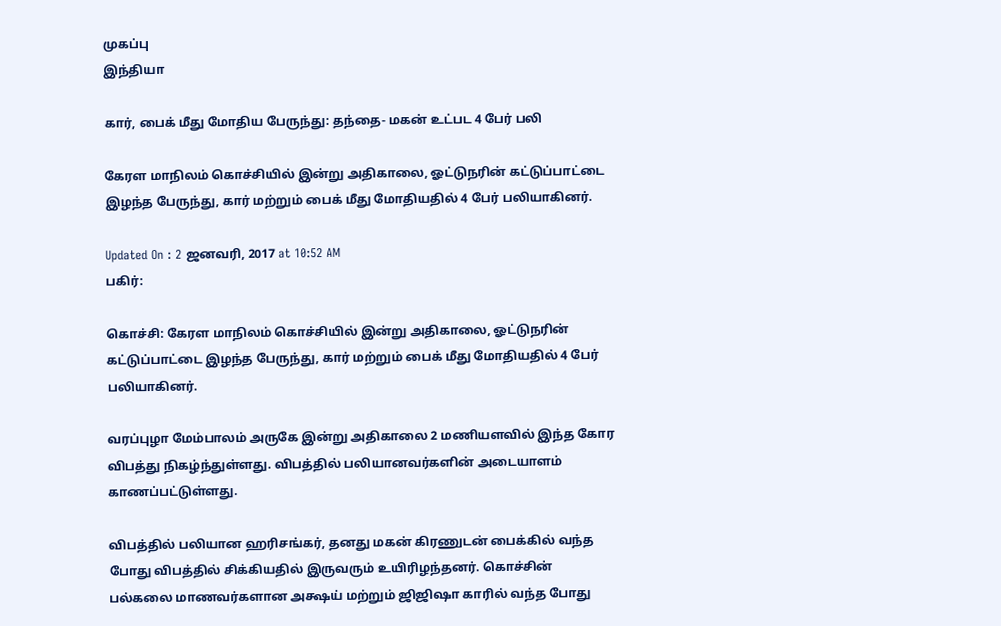முகப்பு
இந்தியா

கார், பைக் மீது மோதிய பேருந்து: தந்தை- மகன் உட்பட 4 பேர் பலி

கேரள மாநிலம் கொச்சியில் இன்று அதிகாலை, ஓட்டுநரின் கட்டுப்பாட்டை இழந்த பேருந்து, கார் மற்றும் பைக் மீது மோதியதில் 4 பேர் பலியாகினர்.

Updated On : 2 ஜனவரி, 2017 at 10:52 AM
பகிர்:

கொச்சி: கேரள மாநிலம் கொச்சியில் இன்று அதிகாலை, ஓட்டுநரின் கட்டுப்பாட்டை இழந்த பேருந்து, கார் மற்றும் பைக் மீது மோதியதில் 4 பேர் பலியாகினர்.

வரப்புழா மேம்பாலம் அருகே இன்று அதிகாலை 2 மணியளவில் இந்த கோர விபத்து நிகழ்ந்துள்ளது. விபத்தில் பலியானவர்களின் அடையாளம் காணப்பட்டுள்ளது.

விபத்தில் பலியான ஹரிசங்கர், தனது மகன் கிரணுடன் பைக்கில் வந்த போது விபத்தில் சிக்கியதில் இருவரும் உயிரிழந்தனர். கொச்சின் பல்கலை மாணவர்களான அக்ஷய் மற்றும் ஜிஜிஷா காரில் வந்த போது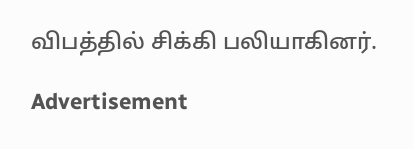விபத்தில் சிக்கி பலியாகினர்.

Advertisement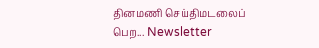தினமணி செய்திமடலைப் பெற... Newsletter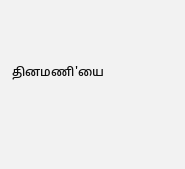தினமணி'யை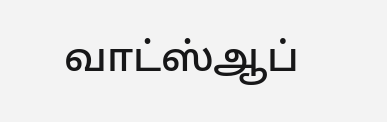வாட்ஸ்ஆப்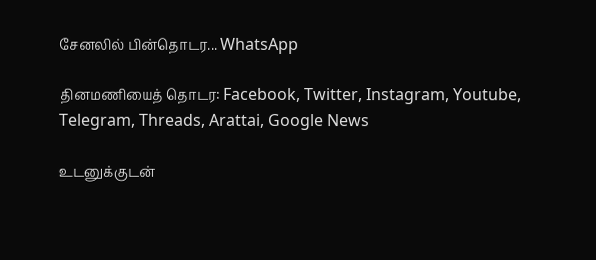சேனலில் பின்தொடர... WhatsApp

தினமணியைத் தொடர: Facebook, Twitter, Instagram, Youtube, Telegram, Threads, Arattai, Google News

உடனுக்குடன்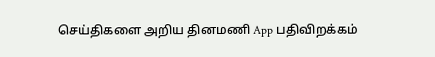செய்திகளை அறிய தினமணி App பதிவிறக்கம்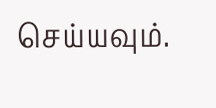செய்யவும்.